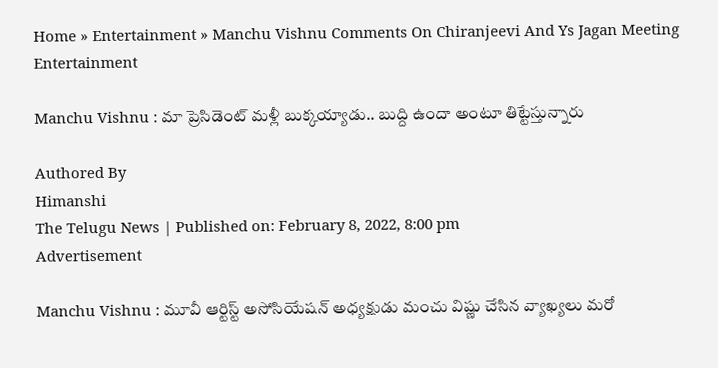Home » Entertainment » Manchu Vishnu Comments On Chiranjeevi And Ys Jagan Meeting
Entertainment

Manchu Vishnu : మా ప్రెసిడెంట్ మళ్లీ బుక్కయ్యాడు.. బుద్ది ఉందా అంటూ తిట్టేస్తున్నారు

Authored By
Himanshi
The Telugu News | Published on: February 8, 2022, 8:00 pm
Advertisement

Manchu Vishnu : మూవీ ఆర్టిస్ట్ అసోసియేషన్ అధ్యక్షుడు మంచు విష్ణు చేసిన వ్యాఖ్యలు మరో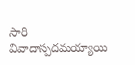సారి వివాదాస్పదమయ్యాయి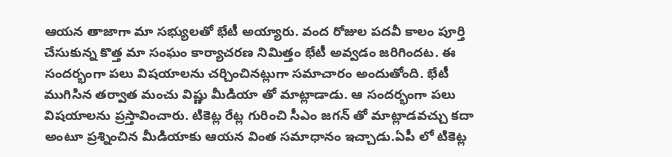ఆయన తాజాగా మా సభ్యులతో భేటీ అయ్యారు. వంద రోజుల పదవీ కాలం పూర్తి చేసుకున్న కొత్త మా సంఘం కార్యాచరణ నిమిత్తం భేటీ అవ్వడం జరిగిందట. ఈ సందర్భంగా పలు విషయాలను చర్చించినట్లుగా సమాచారం అందుతోంది. భేటీ ముగిసిన తర్వాత మంచు విష్ణు మీడియా తో మాట్లాడాడు. ఆ సందర్భంగా పలు విషయాలను ప్రస్తావించారు. టికెట్ల రేట్ల గురించి సీఎం జగన్ తో మాట్లాడవచ్చు కదా అంటూ ప్రశ్నించిన మీడియాకు ఆయన వింత సమాధానం ఇచ్చాడు.ఏపీ లో టికెట్ల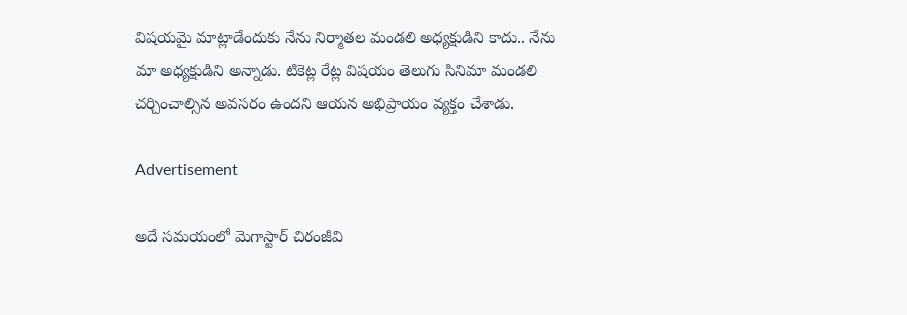విషయమై మాట్లాడేందుకు నేను నిర్మాతల మండలి అధ్యక్షుడిని కాదు.. నేను మా అధ్యక్షుడిని అన్నాడు. టికెట్ల రేట్ల విషయం తెలుగు సినిమా మండలి చర్చించాల్సిన అవసరం ఉందని ఆయన అభిప్రాయం వ్యక్తం చేశాడు.

Advertisement

అదే సమయంలో మెగాస్టార్ చిరంజీవి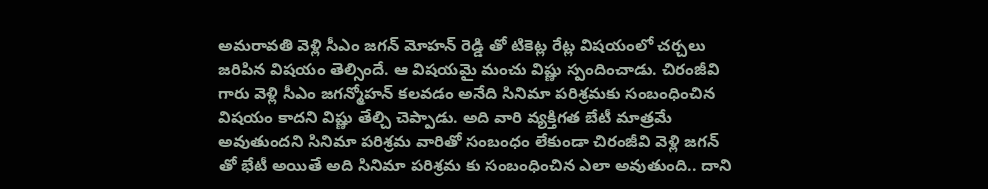అమరావతి వెళ్లి సీఎం జగన్ మోహన్ రెడ్డి తో టికెట్ల రేట్ల విషయంలో చర్చలు జరిపిన విషయం తెల్సిందే. ఆ విషయమై మంచు విష్ణు స్పందించాడు. చిరంజీవి గారు వెళ్లి సీఎం జగన్మోహన్ కలవడం అనేది సినిమా పరిశ్రమకు సంబంధించిన విషయం కాదని విష్ణు తేల్చి చెప్పాడు. అది వారి వ్యక్తిగత బేటీ మాత్రమే అవుతుందని సినిమా పరిశ్రమ వారితో సంబంధం లేకుండా చిరంజీవి వెళ్లి జగన్ తో భేటీ అయితే అది సినిమా పరిశ్రమ కు సంబంధించిన ఎలా అవుతుంది.. దాని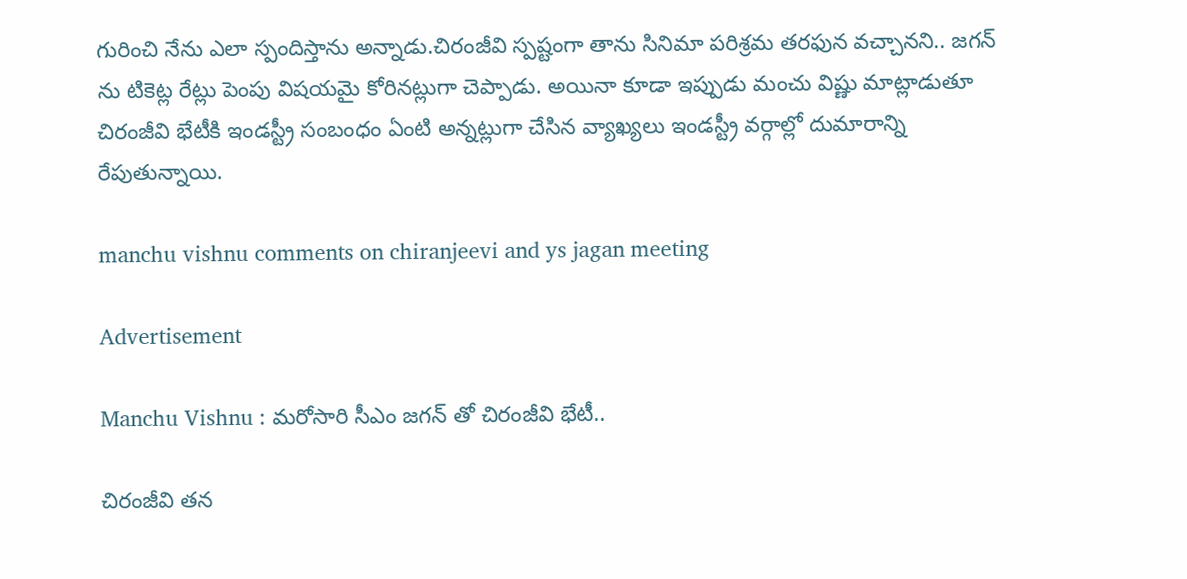గురించి నేను ఎలా స్పందిస్తాను అన్నాడు.చిరంజీవి స్పష్టంగా తాను సినిమా పరిశ్రమ తరఫున వచ్చానని.. జగన్‌ ను టికెట్ల రేట్లు పెంపు విషయమై కోరినట్లుగా చెప్పాడు. అయినా కూడా ఇప్పుడు మంచు విష్ణు మాట్లాడుతూ చిరంజీవి భేటీకి ఇండస్ట్రీ సంబంధం ఏంటి అన్నట్లుగా చేసిన వ్యాఖ్యలు ఇండస్ట్రీ వర్గాల్లో దుమారాన్ని రేపుతున్నాయి.

manchu vishnu comments on chiranjeevi and ys jagan meeting

Advertisement

Manchu Vishnu : మరోసారి సీఎం జగన్ తో చిరంజీవి భేటీ..

చిరంజీవి తన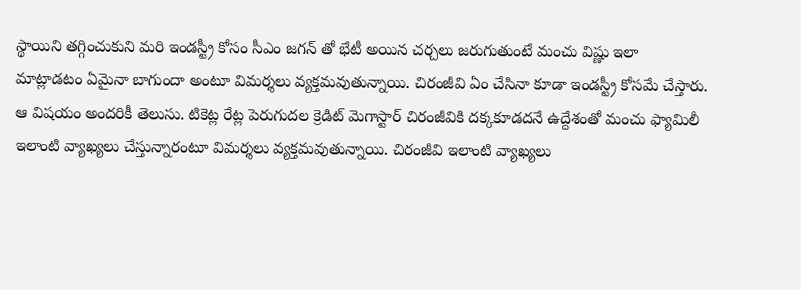స్థాయిని తగ్గించుకుని మరి ఇండస్ట్రీ కోసం సీఎం జగన్ తో భేటీ అయిన చర్చలు జరుగుతుంటే మంచు విష్ణు ఇలా మాట్లాడటం ఏమైనా బాగుందా అంటూ విమర్శలు వ్యక్తమవుతున్నాయి. చిరంజీవి ఏం చేసినా కూడా ఇండస్ట్రీ కోసమే చేస్తారు. ఆ విషయం అందరికీ తెలుసు. టికెట్ల రేట్ల పెరుగుదల క్రెడిట్ మెగాస్టార్ చిరంజీవికి దక్కకూడదనే ఉద్దేశంతో మంచు ఫ్యామిలీ ఇలాంటి వ్యాఖ్యలు చేస్తున్నారంటూ విమర్శలు వ్యక్తమవుతున్నాయి. చిరంజీవి ఇలాంటి వ్యాఖ్యలు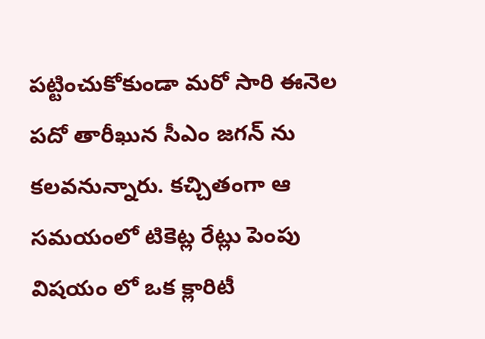పట్టించుకోకుండా మరో సారి ఈనెల పదో తారీఖున సీఎం జగన్ ను కలవనున్నారు. కచ్చితంగా ఆ సమయంలో టికెట్ల రేట్లు పెంపు విషయం లో ఒక క్లారిటీ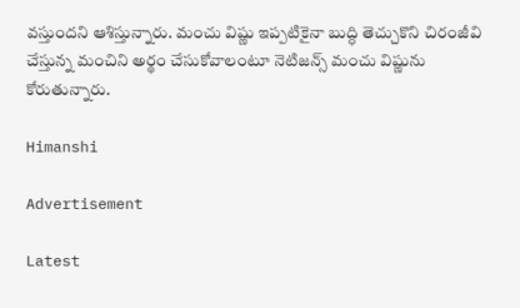వస్తుందని ఆశిస్తున్నారు. మంచు విష్ణు ఇప్పటికైనా బుద్ధి తెచ్చుకొని చిరంజీవి చేస్తున్న మంచిని అర్థం చేసుకోవాలంటూ నెటిజన్స్ మంచు విష్ణును కోరుతున్నారు.

Himanshi

Advertisement

Latest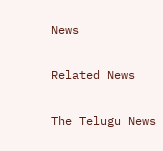News

Related News

The Telugu News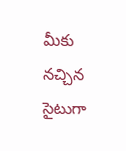మీకు నచ్చిన సైటుగా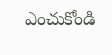ఎంచుకోండి